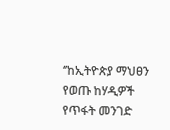‘’ከኢትዮጵያ ማህፀን የወጡ ከሃዲዎች የጥፋት መንገድ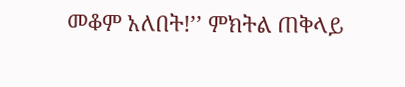መቆም አለበት!’’ ምክትል ጠቅላይ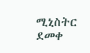ሚኒስትር ደመቀ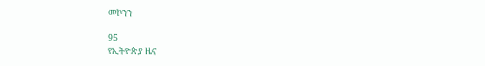መኮንን

95
የኢትዮጵያ ዜና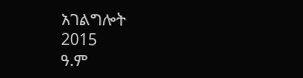አገልግሎት
2015
ዓ.ም